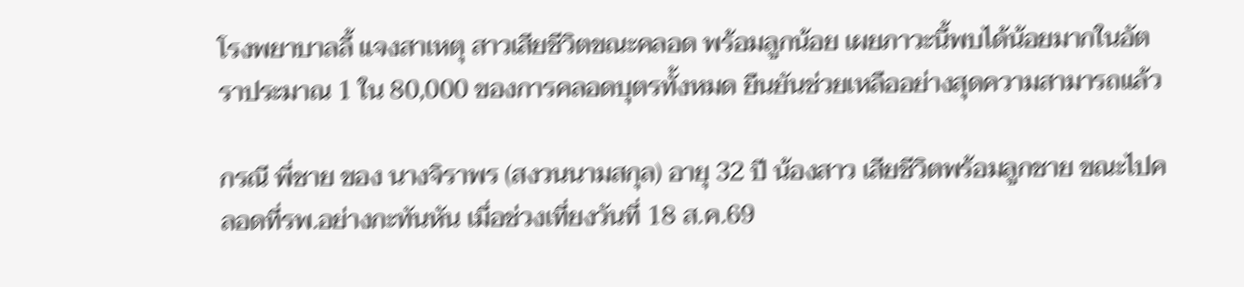โรงพยาบาลลี้ แจงสาเหตุ สาวเสียชีวิตขณะคลอด พร้อมลูกน้อย เผยภาวะนี้พบได้น้อยมากในอัตราประมาณ 1 ใน 80,000 ของการคลอดบุตรทั้งหมด ยืนยันช่วยเหลืออย่างสุดความสามารถแล้ว

กรณี พี่ชาย ของ นางจิราพร (สงวนนามสกุล) อายุ 32 ปี น้องสาว เสียชีวิตพร้อมลูกชาย ขณะไปคลอดที่รพ.อย่างกะทันหัน เมื่อช่วงเที่ยงวันที่ 18 ส.ค.69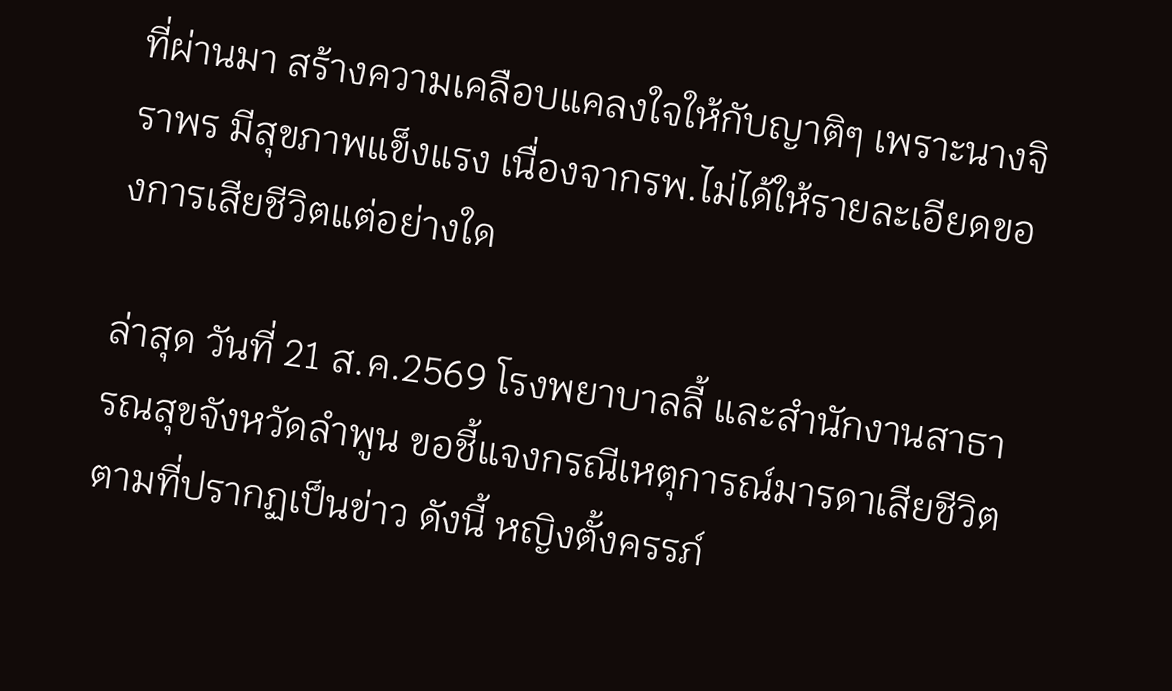ที่ผ่านมา สร้างความเคลือบแคลงใจให้กับญาติๆ เพราะนางจิราพร มีสุขภาพแข็งแรง เนื่องจากรพ.ไม่ได้ให้รายละเอียดของการเสียชีวิตแต่อย่างใด

ล่าสุด วันที่ 21 ส.ค.2569 โรงพยาบาลลี้ และสำนักงานสาธารณสุขจังหวัดลำพูน ขอชี้แจงกรณีเหตุการณ์มารดาเสียชีวิตตามที่ปรากฏเป็นข่าว ดังนี้ หญิงตั้งครรภ์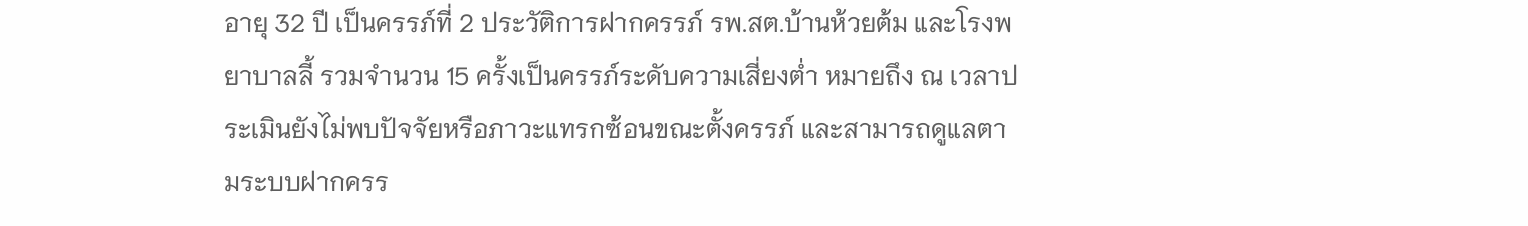อายุ 32 ปี เป็นครรภ์ที่ 2 ประวัติการฝากครรภ์ รพ.สต.บ้านห้วยต้ม และโรงพยาบาลลี้ รวมจำนวน 15 ครั้งเป็นครรภ์ระดับความเสี่ยงต่ำ หมายถึง ณ เวลาประเมินยังไม่พบปัจจัยหรือภาวะแทรกซ้อนขณะตั้งครรภ์ และสามารถดูแลตามระบบฝากครร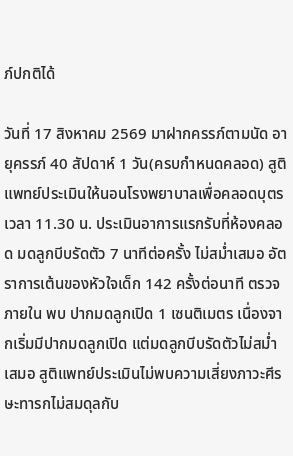ภ์ปกติได้

วันที่ 17 สิงหาคม 2569 มาฝากครรภ์ตามนัด อายุครรภ์ 40 สัปดาห์ 1 วัน(ครบกำหนดคลอด) สูติแพทย์ประเมินให้นอนโรงพยาบาลเพื่อคลอดบุตร เวลา 11.30 น. ประเมินอาการแรกรับที่ห้องคลอด มดลูกบีบรัดตัว 7 นาทีต่อครั้ง ไม่สม่ำเสมอ อัตราการเต้นของหัวใจเด็ก 142 ครั้งต่อนาที ตรวจภายใน พบ ปากมดลูกเปิด 1 เซนติเมตร เนื่องจากเริ่มมีปากมดลูกเปิด แต่มดลูกบีบรัดตัวไม่สม่ำเสมอ สูติแพทย์ประเมินไม่พบความเสี่ยงภาวะศีรษะทารกไม่สมดุลกับ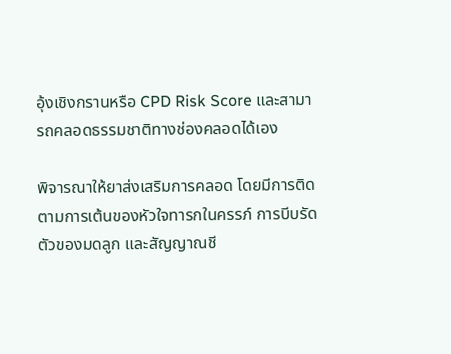อุ้งเชิงกรานหรือ CPD Risk Score และสามารถคลอดธรรมชาติทางช่องคลอดได้เอง

พิจารณาให้ยาส่งเสริมการคลอด โดยมีการติดตามการเต้นของหัวใจทารกในครรภ์ การบีบรัดตัวของมดลูก และสัญญาณชี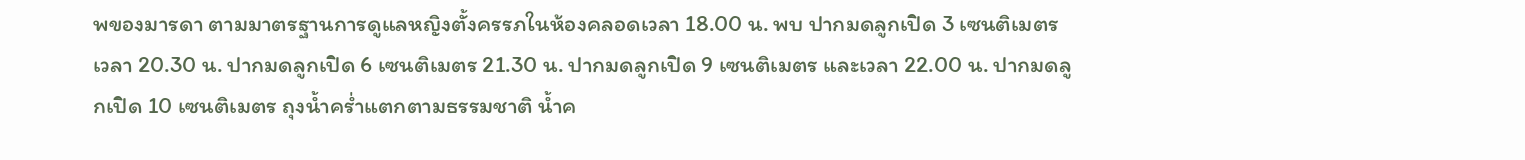พของมารดา ตามมาตรฐานการดูแลหญิงตั้งครรภในห้องคลอดเวลา 18.00 น. พบ ปากมดลูกเปิด 3 เซนติเมตร เวลา 20.30 น. ปากมดลูกเปิด 6 เซนติเมตร 21.30 น. ปากมดลูกเปิด 9 เซนติเมตร และเวลา 22.00 น. ปากมดลูกเปิด 10 เซนติเมตร ถุงน้ำคร่ำแตกตามธรรมชาติ น้ำค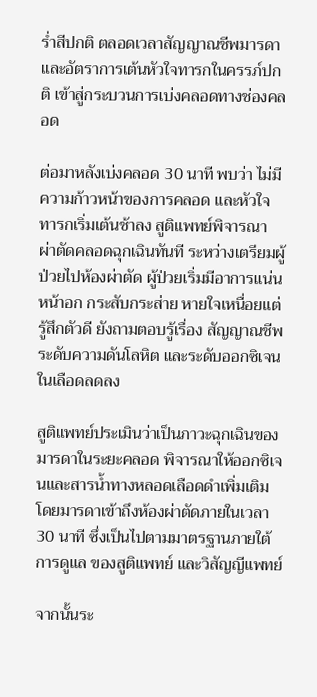ร่ำสีปกติ ตลอดเวลาสัญญาณชีพมารดาและอัตราการเต้นหัวใจทารกในครรภ์ปกติ เข้าสู่กระบวนการเบ่งคลอดทางช่องคลอด

ต่อมาหลังเบ่งคลอด 30 นาที พบว่า ไม่มีความก้าวหน้าของการคลอด และหัวใจทารกเริ่มเต้นช้าลง สูติแพทย์พิจารณา ผ่าตัดคลอดฉุกเฉินทันที ระหว่างเตรียมผู้ป่วยไปห้องผ่าตัด ผู้ป่วยเริ่มมีอาการแน่นหน้าอก กระสับกระส่าย หายใจเหนื่อยแต่รู้สึกตัวดี ยังถามตอบรู้เรื่อง สัญญาณชีพ ระดับความดันโลหิต และระดับออกซิเจนในเลือดลดลง

สูติแพทย์ประเมินว่าเป็นภาวะฉุกเฉินของมารดาในระยะคลอด พิจารณาให้ออกซิเจนและสารน้ำทางหลอดเลือดดำเพิ่มเติม โดยมารดาเข้าถึงห้องผ่าตัดภายในเวลา 30 นาที ซึ่งเป็นไปตามมาตรฐานภายใต้การดูแล ของสูติแพทย์ และวิสัญญีแพทย์

จากนั้นระ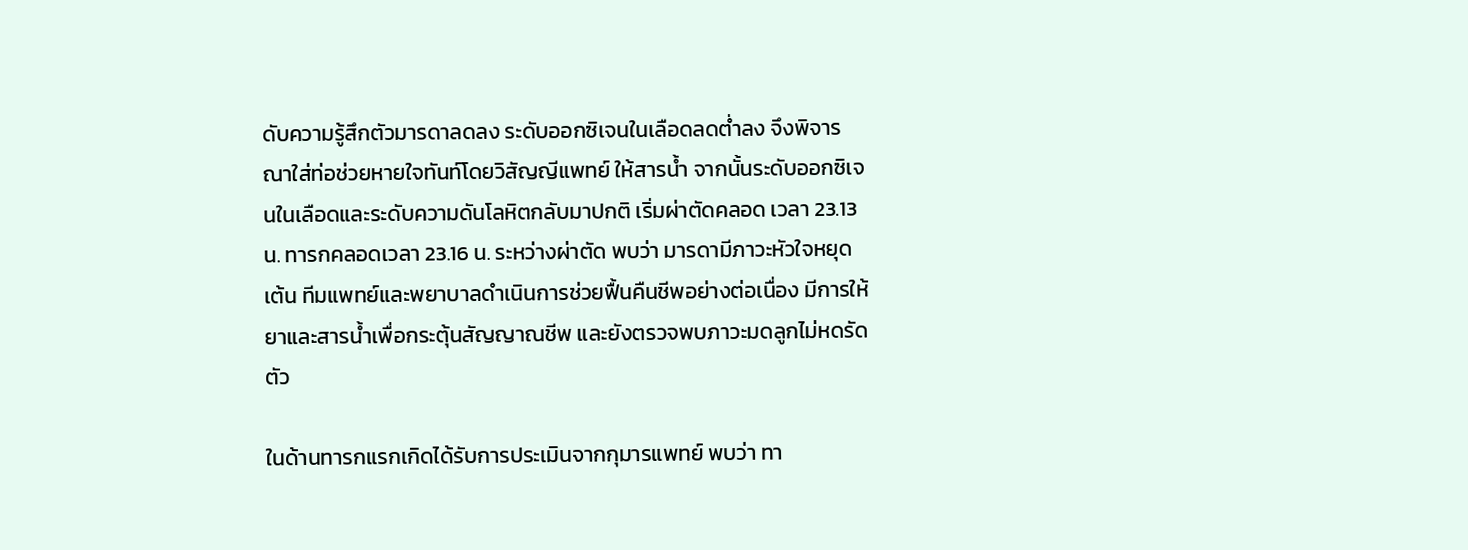ดับความรู้สึกตัวมารดาลดลง ระดับออกซิเจนในเลือดลดต่ำลง จึงพิจารณาใส่ท่อช่วยหายใจทันท์โดยวิสัญญีแพทย์ ให้สารน้ำ จากนั้นระดับออกซิเจนในเลือดและระดับความดันโลหิตกลับมาปกติ เริ่มผ่าตัดคลอด เวลา 23.13 น. ทารกคลอดเวลา 23.16 น. ระหว่างผ่าตัด พบว่า มารดามีภาวะหัวใจหยุดเต้น ทีมแพทย์และพยาบาลดำเนินการช่วยฟื้นคืนชีพอย่างต่อเนื่อง มีการให้ยาและสารน้ำเพื่อกระตุ้นสัญญาณชีพ และยังตรวจพบภาวะมดลูกไม่หดรัดตัว

ในด้านทารกแรกเกิดได้รับการประเมินจากกุมารแพทย์ พบว่า ทา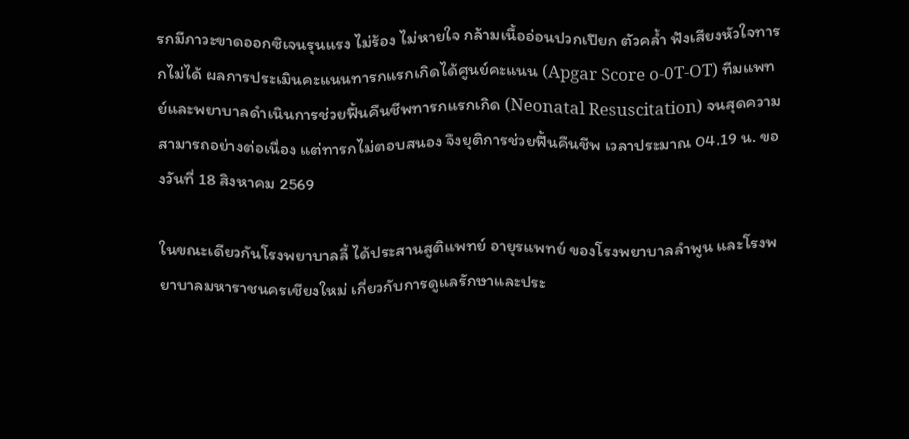รกมีภาวะขาดออกซิเจนรุนแรง ไม่ร้อง ไม่หายใจ กล้ามเนื้ออ่อนปวกเปียก ตัวคล้ำ ฟังเสียงหัวใจทารกไม่ได้ ผลการประเมินคะแนนทารกแรกเกิดได้ศูนย์คะแนน (Apgar Score o-0T-OT) ทีมแพทย์และพยาบาลดำเนินการช่วยฟื้นคืนชีพทารกแรกเกิด (Neonatal Resuscitation) จนสุดความสามารถอย่างต่อเนื่อง แต่ทารกไม่ตอบสนอง จึงยุติการช่วยฟื้นคืนชีพ เวลาประมาณ 04.19 น. ของวันที่ 18 สิงหาคม 2569

ในขณะเดียวกันโรงพยาบาลลี้ ได้ประสานสูติแพทย์ อายุรแพทย์ ของโรงพยาบาลลำพูน และโรงพยาบาลมหาราชนครเชียงใหม่ เกี่ยวกับการดูแลรักษาและประ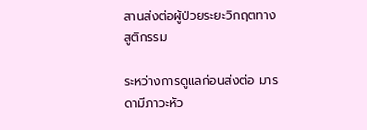สานส่งต่อผู้ป่วยระยะวิกฤตทางสูติกรรม

ระหว่างการดูแลก่อนส่งต่อ มารดามีภาวะหัว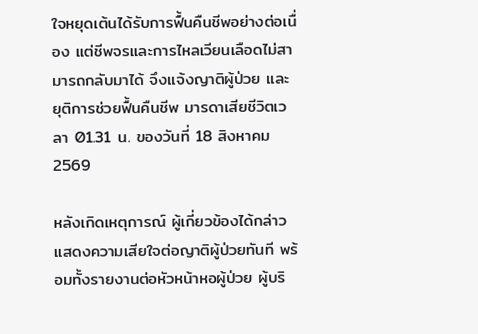ใจหยุดเต้นได้รับการฟื้นคืนชีพอย่างต่อเนื่อง แต่ชีพจรและการไหลเวียนเลือดไม่สามารถกลับมาได้ จึงแจ้งญาติผู้ป่วย และ ยุติการช่วยฟื้นคืนชีพ มารดาเสียชีวิตเวลา 01.31 น. ของวันที่ 18 สิงหาคม 2569

หลังเกิดเหตุการณ์ ผู้เกี่ยวข้องได้กล่าวแสดงความเสียใจต่อญาติผู้ป่วยทันที พร้อมทั้งรายงานต่อหัวหน้าหอผู้ป่วย ผู้บริ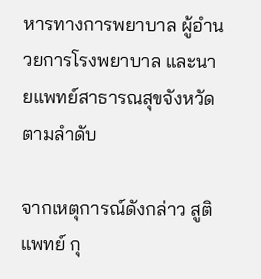หารทางการพยาบาล ผู้อำนวยการโรงพยาบาล และนายแพทย์สาธารณสุขจังหวัดตามลำดับ

จากเหตุการณ์ดังกล่าว สูติแพทย์ กุ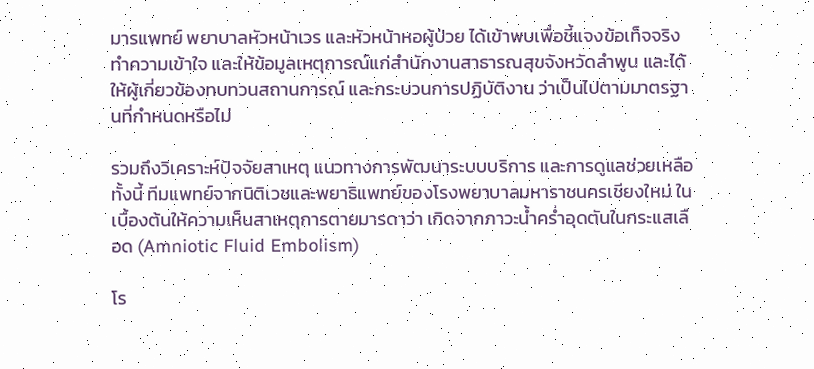มารแพทย์ พยาบาลหัวหน้าเวร และหัวหน้าหอผู้ป่วย ได้เข้าพบเพื่อชี้แจงข้อเท็จจริง ทำความเข้าใจ และให้ข้อมูลเหตุการณ์แก่สำนักงานสาธารณสุขจังหวัดลำพูน และได้ให้ผู้เกี่ยวข้องทบทวนสถานการณ์ และกระบวนการปฏิบัติงาน ว่าเป็นไปตามมาตรฐานที่กำหนดหรือไม่

รวมถึงวิเคราะห์ปัจจัยสาเหตุ แนวทางการพัฒนาระบบบริการ และการดูแลช่วยเหลือ ทั้งนี้ ทีมแพทย์จากนิติเวชและพยาธิแพทย์ของโรงพยาบาลมหาราชนครเชียงใหม่ ในเบื้องต้นให้ความเห็นสาเหตุการตายมารดาว่า เกิดจากภาวะน้ำคร่ำอุดตันในกระแสเลือด (Amniotic Fluid Embolism)

โร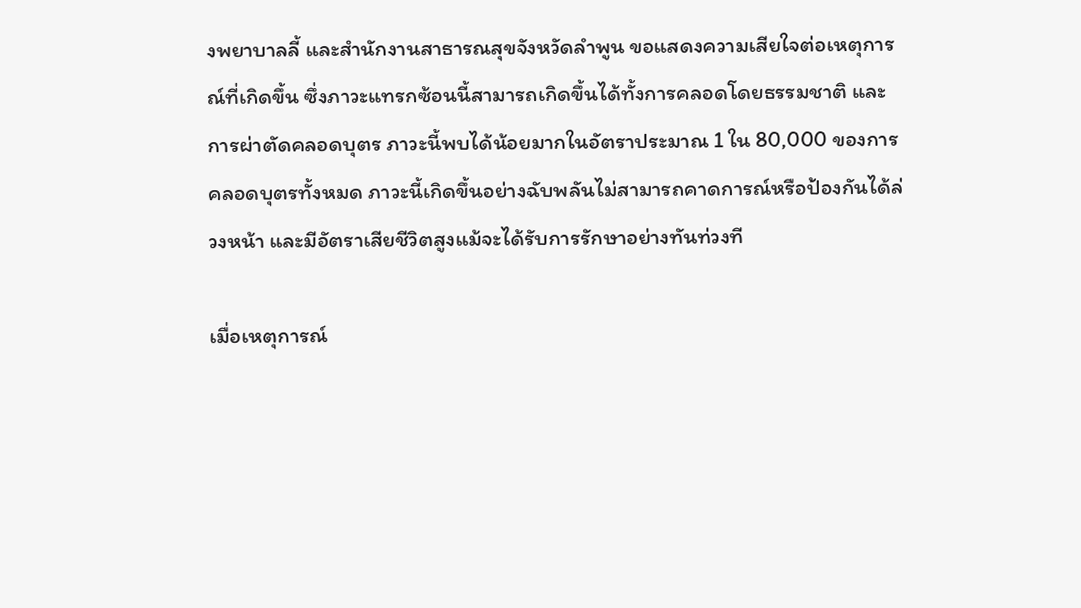งพยาบาลลี้ และสำนักงานสาธารณสุขจังหวัดลำพูน ขอแสดงความเสียใจต่อเหตุการณ์ที่เกิดขึ้น ซึ่งภาวะแทรกซ้อนนี้สามารถเกิดขึ้นได้ทั้งการคลอดโดยธรรมชาติ และการผ่าตัดคลอดบุตร ภาวะนี้พบได้น้อยมากในอัตราประมาณ 1 ใน 80,000 ของการคลอดบุตรทั้งหมด ภาวะนี้เกิดขึ้นอย่างฉับพลันไม่สามารถคาดการณ์หรือป้องกันได้ล่วงหน้า และมีอัตราเสียชีวิตสูงแม้จะได้รับการรักษาอย่างทันท่วงที

เมื่อเหตุการณ์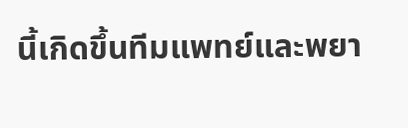นี้เกิดขึ้นทีมแพทย์และพยา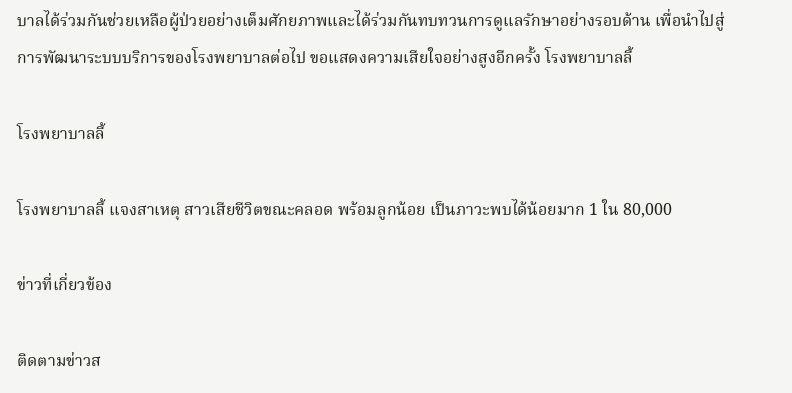บาลได้ร่วมกันช่วยเหลือผู้ป่วยอย่างเต็มศักยภาพและได้ร่วมกันทบทวนการดูแลรักษาอย่างรอบด้าน เพื่อนำไปสู่การพัฒนาระบบบริการของโรงพยาบาลต่อไป ขอแสดงความเสียใจอย่างสูงอีกครั้ง โรงพยาบาลลี้

โรงพยาบาลลี้

โรงพยาบาลลี้ แจงสาเหตุ สาวเสียชีวิตขณะคลอด พร้อมลูกน้อย เป็นภาวะพบได้น้อยมาก 1 ใน 80,000

ข่าวที่เกี่ยวข้อง

ติดตามข่าวส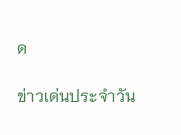ด

ข่าวเด่นประจำวัน